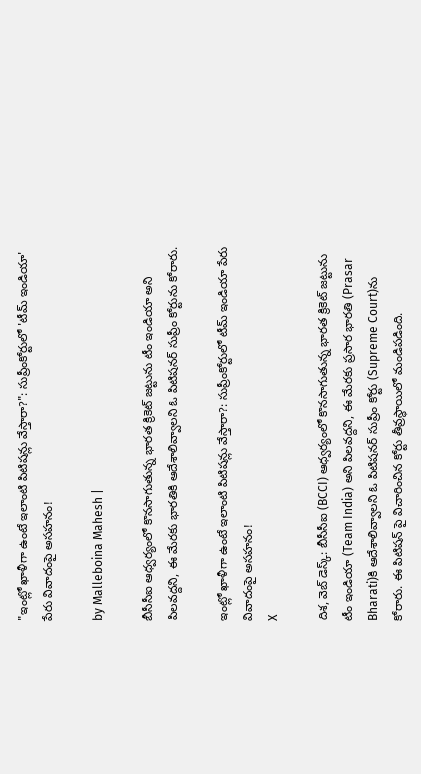"ఇంట్లో ఖాళీగా ఉంటే ఇలాంటి పిటిషన్లు వేస్తారా?": సుప్రీంకోర్టులో 'టీమ్ ఇండియా' పేరు వివాదంపై అసహనం!

by Malleboina Mahesh |

బీసీసీఐ ఆధ్వర్యంలో కొనసాగుతున్న భారత క్రికెట్ జట్టును టీం ఇండియా అని పిలవద్దని, ఈ మేరకు భారతికి ఆదేశాలివ్వాలని ఓ పిటిషనర్ సుప్రీం కోర్టును కోరారు.

ఇంట్లో ఖాళీగా ఉంటే ఇలాంటి పిటిషన్లు వేస్తారా?: సుప్రీంకోర్టులో టీమ్ ఇండియా పేరు వివాదంపై అసహనం!
X

దిశ, వెబ్ డెస్క్: బీసీసీఐ (BCCI) ఆధ్వర్యంలో కొనసాగుతున్న భారత క్రికెట్ జట్టును టీం ఇండియా (Team India) అని పిలవద్దని, ఈ మేరకు ప్రసార భారతి (Prasar Bharati)కి ఆదేశాలివ్వాలని ఓ పిటిషనర్ సుప్రీం కోర్టు (Supreme Court)ను కోరారు. ఈ పిటిషన్ పై విచారించిన కోర్టు తీవ్రస్థాయిలో మండిపడింది.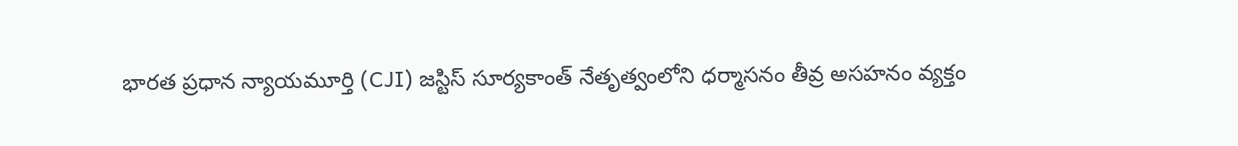భారత ప్రధాన న్యాయమూర్తి (CJI) జస్టిస్ సూర్యకాంత్ నేతృత్వంలోని ధర్మాసనం తీవ్ర అసహనం వ్యక్తం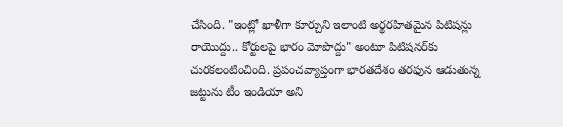చేసింది. "ఇంట్లో ఖాళీగా కూర్చుని ఇలాంటి అర్థరహితమైన పిటిషన్లు రాయొద్దు.. కోర్టులపై భారం మోపొద్దు" అంటూ పిటిషనర్‌కు చురకలంటించింది. ప్రపంచవ్యాప్తంగా భారతదేశం తరఫున ఆడుతున్న జట్టును టీం ఇండియా అని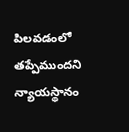పిలవడంలో తప్పేముందని న్యాయస్థానం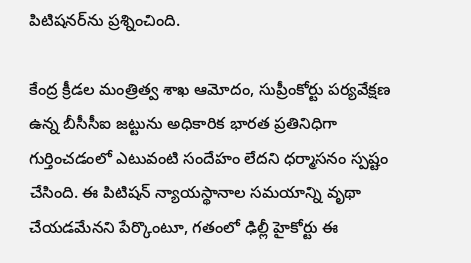పిటిషనర్‌ను ప్రశ్నించింది.

కేంద్ర క్రీడల మంత్రిత్వ శాఖ ఆమోదం, సుప్రీంకోర్టు పర్యవేక్షణ ఉన్న బీసీసీఐ జట్టును అధికారిక భారత ప్రతినిధిగా గుర్తించడంలో ఎటువంటి సందేహం లేదని ధర్మాసనం స్పష్టం చేసింది. ఈ పిటిషన్ న్యాయస్థానాల సమయాన్ని వృథా చేయడమేనని పేర్కొంటూ, గతంలో ఢిల్లీ హైకోర్టు ఈ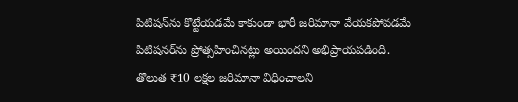పిటిషన్‌ను కొట్టేయడమే కాకుండా భారీ జరిమానా వేయకపోవడమే పిటిషనర్‌ను ప్రోత్సహించినట్లు అయిందని అభిప్రాయపడింది. తొలుత ₹10 లక్షల జరిమానా విధించాలని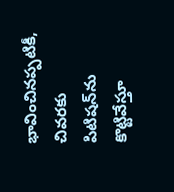భావించినప్పటికీ, చివరకు పిటిషన్‌ను కొట్టివేస్తూ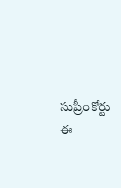సుప్రీంకోర్టు ఈ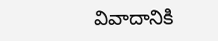వివాదానికి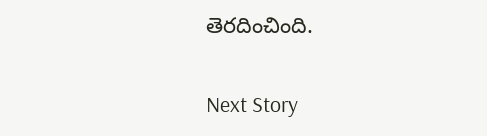తెరదించింది.

Next Story